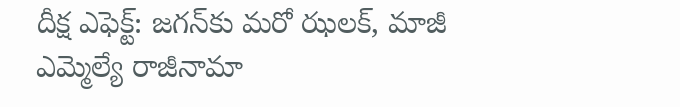దీక్ష ఎఫెక్ట్: జగన్‌కు మరో ఝలక్, మాజీ ఎమ్మెల్యే రాజీనామా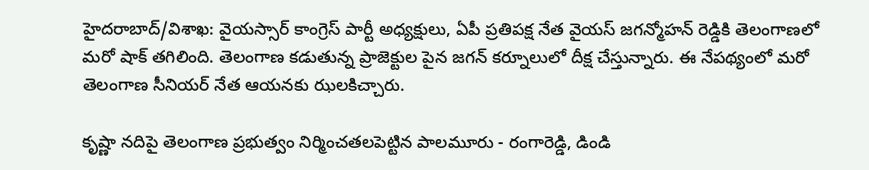హైదరాబాద్/విశాఖ: వైయస్సార్ కాంగ్రెస్ పార్టీ అధ్యక్షులు, ఏపీ ప్రతిపక్ష నేత వైయస్ జగన్మోహన్ రెడ్డికి తెలంగాణలో మరో షాక్ తగిలింది. తెలంగాణ కడుతున్న ప్రాజెక్టుల పైన జగన్ కర్నూలులో దీక్ష చేస్తున్నారు. ఈ నేపథ్యంలో మరో తెలంగాణ సీనియర్ నేత ఆయనకు ఝలకిచ్చారు.

కృష్ణా నదిపై తెలంగాణ ప్రభుత్వం నిర్మించతలపెట్టిన పాలమూరు - రంగారెడ్డి, డిండి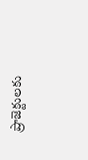ప్రాజెక్టులకు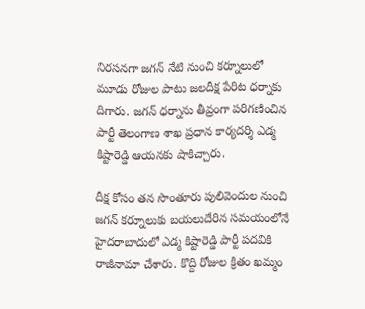నిరసనగా జగన్ నేటి నుంచి కర్నూలులో మూడు రోజుల పాటు జలదీక్ష పేరిట ధర్నాకు దిగారు. జగన్ ధర్నాను తీవ్రంగా పరిగణించిన పార్టీ తెలంగాణ శాఖ ప్రధాన కార్యదర్శి ఎడ్మ కిష్టారెడ్డి ఆయనకు షాకిచ్చారు.

దీక్ష కోసం తన సొంతూరు పులివెందుల నుంచి జగన్ కర్నూలుకు బయలుదేరిన సమయంలోనే హైదరాబాదులో ఎడ్మ కిష్టారెడ్డి పార్టీ పదవికి రాజీనామా చేశారు. కొద్ది రోజుల క్రితం ఖమ్మం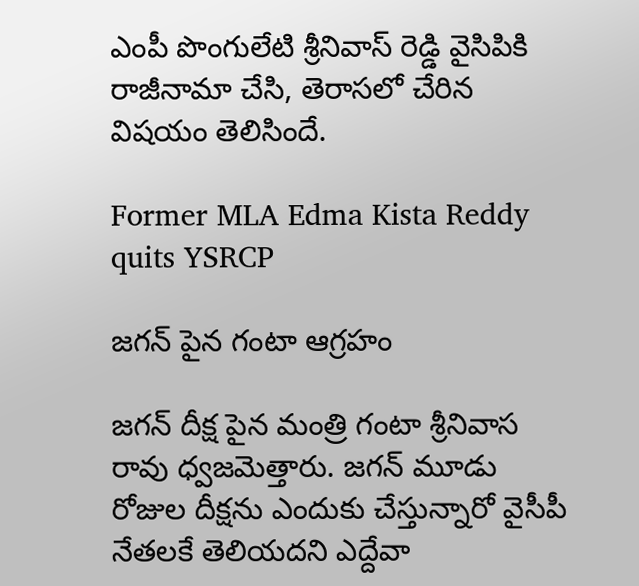ఎంపీ పొంగులేటి శ్రీనివాస్ రెడ్డి వైసిపికి రాజీనామా చేసి, తెరాసలో చేరిన విషయం తెలిసిందే.

Former MLA Edma Kista Reddy quits YSRCP

జగన్ పైన గంటా ఆగ్రహం

జగన్ దీక్ష పైన మంత్రి గంటా శ్రీనివాస రావు ధ్వజమెత్తారు. జ‌గ‌న్‌ మూడు రోజుల‌ దీక్షను ఎందుకు చేస్తున్నారో వైసీపీ నేత‌ల‌కే తెలియదని ఎద్దేవా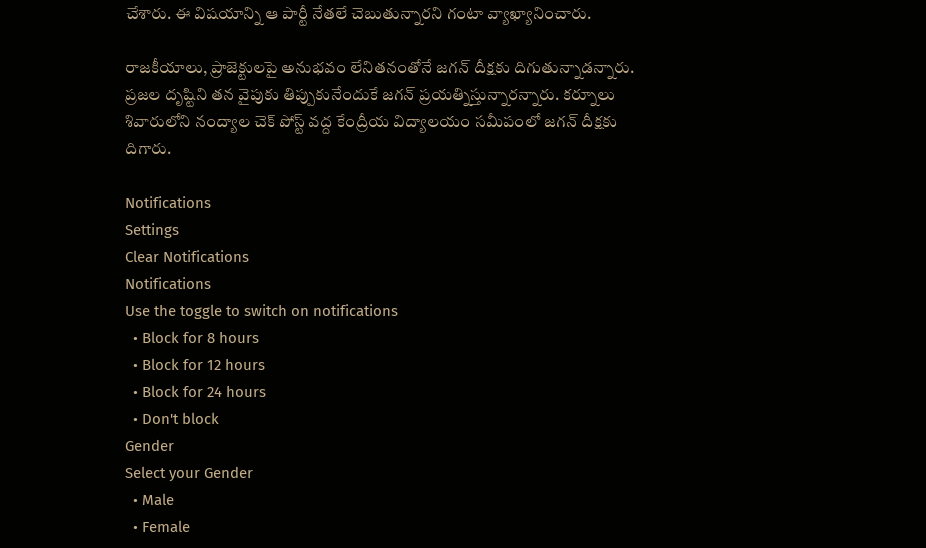చేశారు. ఈ విష‌యాన్ని ఆ పార్టీ నేతలే చెబుతున్నార‌ని గంటా వ్యాఖ్యానించారు.

రాజ‌కీయాలు, ప్రాజెక్టుల‌పై అనుభవం లేనితనంతోనే జగన్ దీక్షకు దిగుతున్నాడ‌న్నారు. ప్ర‌జ‌ల దృష్టిని త‌న వైపుకు తిప్పుకునేందుకే జగ‌న్ ప్ర‌య‌త్నిస్తున్నార‌న్నారు. కర్నూలు శివారులోని నంద్యాల చెక్ పోస్ట్ వద్ద కేంద్రీయ విద్యాలయం సమీపంలో జగన్ దీక్షకు దిగారు.

Notifications
Settings
Clear Notifications
Notifications
Use the toggle to switch on notifications
  • Block for 8 hours
  • Block for 12 hours
  • Block for 24 hours
  • Don't block
Gender
Select your Gender
  • Male
  • Female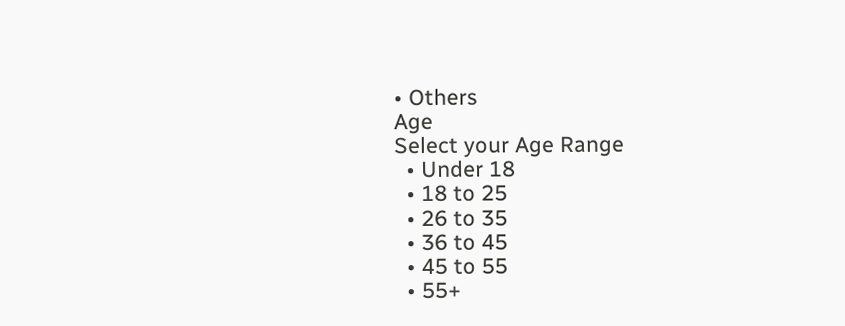• Others
Age
Select your Age Range
  • Under 18
  • 18 to 25
  • 26 to 35
  • 36 to 45
  • 45 to 55
  • 55+